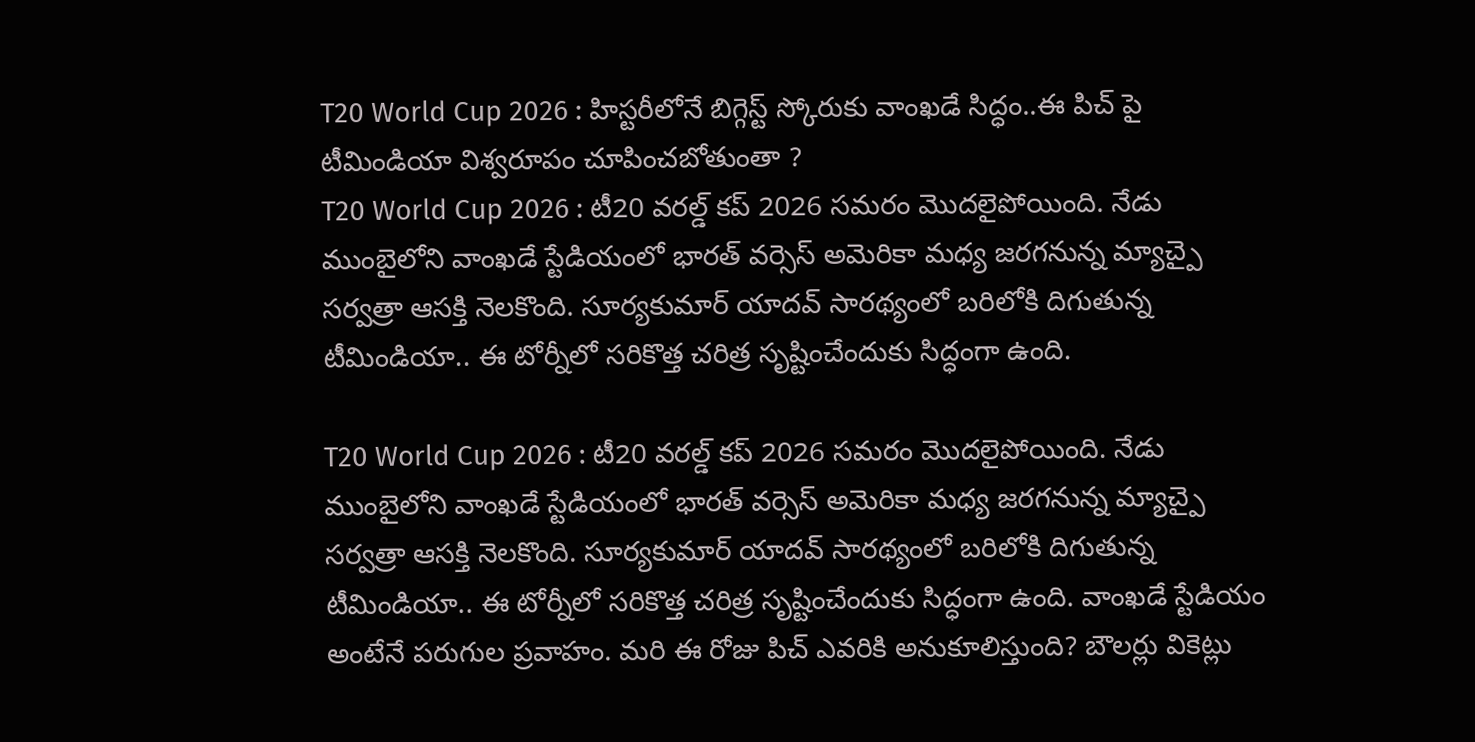T20 World Cup 2026 : హిస్టరీలోనే బిగ్గెస్ట్ స్కోరుకు వాంఖడే సిద్ధం..ఈ పిచ్ పై టీమిండియా విశ్వరూపం చూపించబోతుంతా ?
T20 World Cup 2026 : టీ20 వరల్డ్ కప్ 2026 సమరం మొదలైపోయింది. నేడు ముంబైలోని వాంఖడే స్టేడియంలో భారత్ వర్సెస్ అమెరికా మధ్య జరగనున్న మ్యాచ్పై సర్వత్రా ఆసక్తి నెలకొంది. సూర్యకుమార్ యాదవ్ సారథ్యంలో బరిలోకి దిగుతున్న టీమిండియా.. ఈ టోర్నీలో సరికొత్త చరిత్ర సృష్టించేందుకు సిద్ధంగా ఉంది.

T20 World Cup 2026 : టీ20 వరల్డ్ కప్ 2026 సమరం మొదలైపోయింది. నేడు ముంబైలోని వాంఖడే స్టేడియంలో భారత్ వర్సెస్ అమెరికా మధ్య జరగనున్న మ్యాచ్పై సర్వత్రా ఆసక్తి నెలకొంది. సూర్యకుమార్ యాదవ్ సారథ్యంలో బరిలోకి దిగుతున్న టీమిండియా.. ఈ టోర్నీలో సరికొత్త చరిత్ర సృష్టించేందుకు సిద్ధంగా ఉంది. వాంఖడే స్టేడియం అంటేనే పరుగుల ప్రవాహం. మరి ఈ రోజు పిచ్ ఎవరికి అనుకూలిస్తుంది? బౌలర్లు వికెట్లు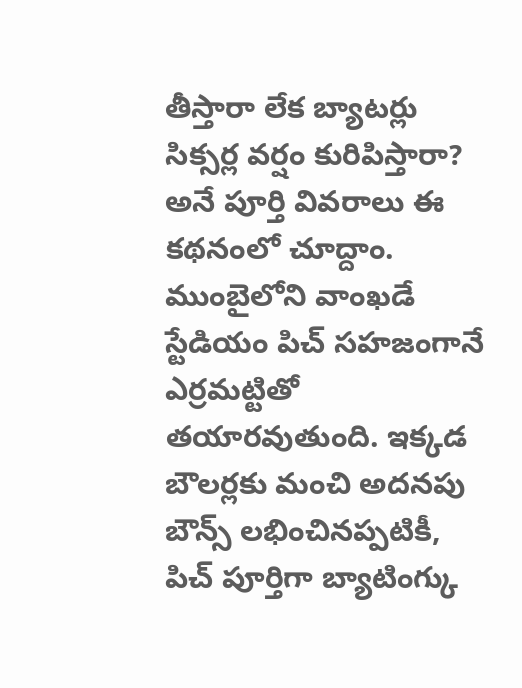తీస్తారా లేక బ్యాటర్లు సిక్సర్ల వర్షం కురిపిస్తారా? అనే పూర్తి వివరాలు ఈ కథనంలో చూద్దాం.
ముంబైలోని వాంఖడే స్టేడియం పిచ్ సహజంగానే ఎర్రమట్టితో తయారవుతుంది. ఇక్కడ బౌలర్లకు మంచి అదనపు బౌన్స్ లభించినప్పటికీ, పిచ్ పూర్తిగా బ్యాటింగ్కు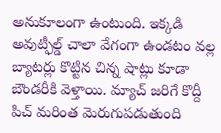అనుకూలంగా ఉంటుంది. ఇక్కడి అవుట్ఫీల్డ్ చాలా వేగంగా ఉండటం వల్ల బ్యాటర్లు కొట్టిన చిన్న షాట్లు కూడా బౌండరీకి వెళ్తాయి. మ్యాచ్ జరిగే కొద్దీ పిచ్ మరింత మెరుగుపడుతుంది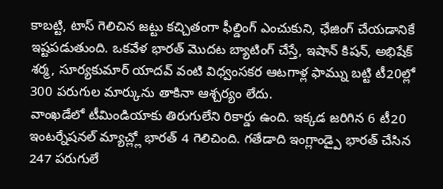కాబట్టి, టాస్ గెలిచిన జట్టు కచ్చితంగా ఫీల్డింగ్ ఎంచుకుని, ఛేజింగ్ చేయడానికే ఇష్టపడుతుంది. ఒకవేళ భారత్ మొదట బ్యాటింగ్ చేస్తే, ఇషాన్ కిషన్, అభిషేక్ శర్మ, సూర్యకుమార్ యాదవ్ వంటి విధ్వంసకర ఆటగాళ్ల ఫామ్ను బట్టి టీ20ల్లో 300 పరుగుల మార్కును తాకినా ఆశ్చర్యం లేదు.
వాంఖడేలో టీమిండియాకు తిరుగులేని రికార్డు ఉంది. ఇక్కడ జరిగిన 6 టీ20 ఇంటర్నేషనల్ మ్యాచ్ల్లో భారత్ 4 గెలిచింది. గతేడాది ఇంగ్లాండ్పై భారత్ చేసిన 247 పరుగులే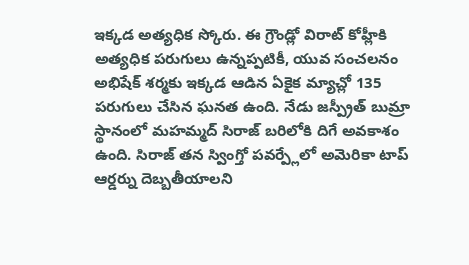ఇక్కడ అత్యధిక స్కోరు. ఈ గ్రౌండ్లో విరాట్ కోహ్లీకి అత్యధిక పరుగులు ఉన్నప్పటికీ, యువ సంచలనం అభిషేక్ శర్మకు ఇక్కడ ఆడిన ఏకైక మ్యాచ్లో 135 పరుగులు చేసిన ఘనత ఉంది. నేడు జస్ప్రీత్ బుమ్రా స్థానంలో మహమ్మద్ సిరాజ్ బరిలోకి దిగే అవకాశం ఉంది. సిరాజ్ తన స్వింగ్తో పవర్ప్లేలో అమెరికా టాప్ ఆర్డర్ను దెబ్బతీయాలని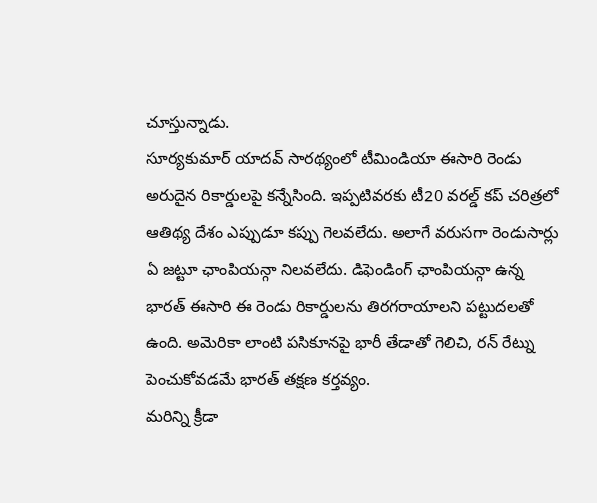చూస్తున్నాడు.
సూర్యకుమార్ యాదవ్ సారథ్యంలో టీమిండియా ఈసారి రెండు అరుదైన రికార్డులపై కన్నేసింది. ఇప్పటివరకు టీ20 వరల్డ్ కప్ చరిత్రలో ఆతిథ్య దేశం ఎప్పుడూ కప్పు గెలవలేదు. అలాగే వరుసగా రెండుసార్లు ఏ జట్టూ ఛాంపియన్గా నిలవలేదు. డిఫెండింగ్ ఛాంపియన్గా ఉన్న భారత్ ఈసారి ఈ రెండు రికార్డులను తిరగరాయాలని పట్టుదలతో ఉంది. అమెరికా లాంటి పసికూనపై భారీ తేడాతో గెలిచి, రన్ రేట్ను పెంచుకోవడమే భారత్ తక్షణ కర్తవ్యం.
మరిన్ని క్రీడా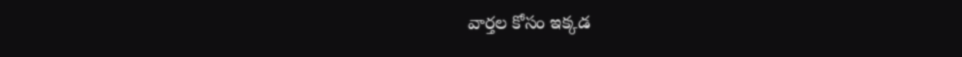వార్తల కోసం ఇక్కడ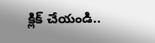క్లిక్ చేయండి..